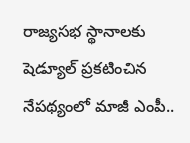రాజ్యసభ స్థానాలకు షెడ్యూల్ ప్రకటించిన నేపథ్యంలో మాజీ ఎంపీ..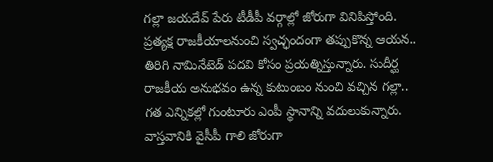గల్లా జయదేవ్ పేరు టీడీపీ వర్గాల్లో జోరుగా వినిపిస్తోంది. ప్రత్యక్ష రాజకీయాలనుంచి స్వచ్ఛందంగా తప్పుకొన్న ఆయన.. తిరిగి నామినేటెడ్ పదవి కోసం ప్రయత్నిస్తున్నారు. సుదీర్ఘ రాజకీయ అనుభవం ఉన్న కుటుంబం నుంచి వచ్చిన గల్లా.. గత ఎన్నికల్లో గుంటూరు ఎంపీ స్థానాన్ని వదులుకున్నారు. వాస్తవానికి వైసీపీ గాలి జోరుగా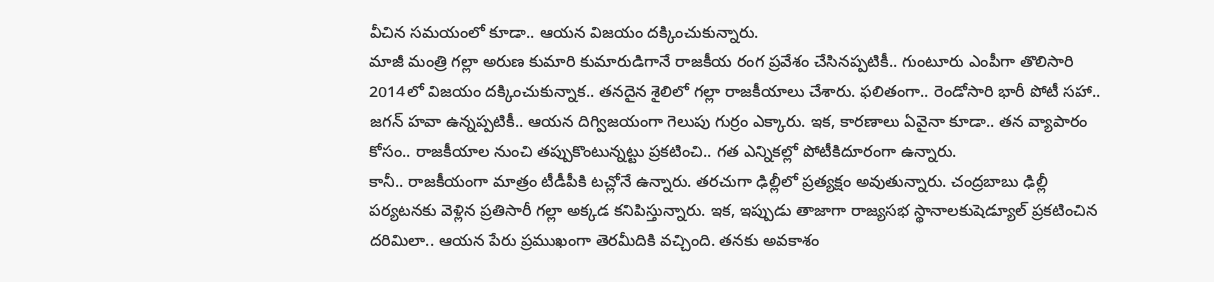వీచిన సమయంలో కూడా.. ఆయన విజయం దక్కించుకున్నారు.
మాజీ మంత్రి గల్లా అరుణ కుమారి కుమారుడిగానే రాజకీయ రంగ ప్రవేశం చేసినప్పటికీ.. గుంటూరు ఎంపీగా తొలిసారి 2014లో విజయం దక్కించుకున్నాక.. తనదైన శైలిలో గల్లా రాజకీయాలు చేశారు. ఫలితంగా.. రెండోసారి భారీ పోటీ సహా.. జగన్ హవా ఉన్నప్పటికీ.. ఆయన దిగ్విజయంగా గెలుపు గుర్రం ఎక్కారు. ఇక, కారణాలు ఏవైనా కూడా.. తన వ్యాపారం కోసం.. రాజకీయాల నుంచి తప్పుకొంటున్నట్టు ప్రకటించి.. గత ఎన్నికల్లో పోటీకిదూరంగా ఉన్నారు.
కానీ.. రాజకీయంగా మాత్రం టీడీపీకి టచ్లోనే ఉన్నారు. తరచుగా ఢిల్లీలో ప్రత్యక్షం అవుతున్నారు. చంద్రబాబు ఢిల్లీ పర్యటనకు వెళ్లిన ప్రతిసారీ గల్లా అక్కడ కనిపిస్తున్నారు. ఇక, ఇప్పుడు తాజాగా రాజ్యసభ స్థానాలకుషెడ్యూల్ ప్రకటించిన దరిమిలా.. ఆయన పేరు ప్రముఖంగా తెరమీదికి వచ్చింది. తనకు అవకాశం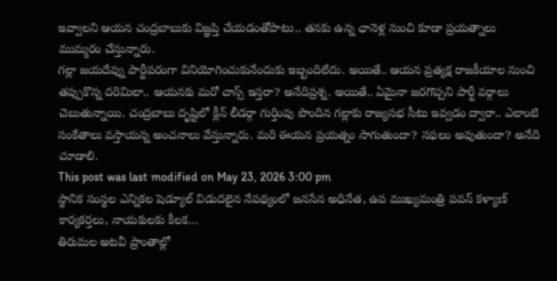ఇవ్వాలని ఆయన చంద్రబాబుకు విజ్ఞప్తి చేయడంతోపాటు.. తనకు ఉన్న ఛానెళ్ల నుంచి కూడా ప్రయత్నాలు ముమ్మరం చేస్తున్నారు.
గల్లా జయదేవ్ను పార్టీపరంగా వినియోగించుకునేందుకు ఇబ్బందిలేదు. అయితే.. ఆయన ప్రత్యక్ష రాజకీయాల నుంచి తప్పుకొన్న దరిమిలా.. ఆయనకు మరో చాన్స్ ఇస్తరా? అనేదిప్రశ్న. అయితే.. ఏమైనా జరగొచ్చని పార్టీ వర్గాలు చెబుతున్నాయి. చంద్రబాబు దృష్టిలో క్లీన్ లీడర్గా గుర్తింపు పొందిన గల్లాకు రాజ్యసభ సీటు ఇవ్వడం ద్వారా.. ఎలాంటి సంకేతాలు వస్తాయన్న అంచనాలు వేస్తున్నారు. మరి ఈయన ప్రయత్నం సాగుతుందా? సఫలం అవుతుందా? అనేది చూడాలి.
This post was last modified on May 23, 2026 3:00 pm
స్థానిక సంస్థల ఎన్నికల షెడ్యూల్ విడుదలైన నేపథ్యంలో జనసేన అధినేత, ఉప ముఖ్యమంత్రి పవన్ కళ్యాణ్ కార్యకర్తలు, నాయకులకు కీలక…
తిరుమల అటవీ ప్రాంతాల్లో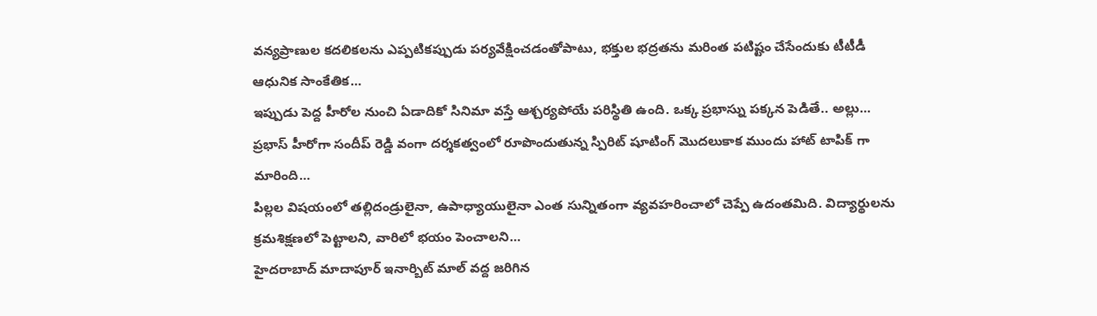వన్యప్రాణుల కదలికలను ఎప్పటికప్పుడు పర్యవేక్షించడంతోపాటు, భక్తుల భద్రతను మరింత పటిష్టం చేసేందుకు టీటీడీ ఆధునిక సాంకేతిక…
ఇప్పుడు పెద్ద హీరోల నుంచి ఏడాదికో సినిమా వస్తే ఆశ్చర్యపోయే పరిస్థితి ఉంది. ఒక్క ప్రభాస్ను పక్కన పెడితే.. అల్లు…
ప్రభాస్ హీరోగా సందీప్ రెడ్డి వంగా దర్శకత్వంలో రూపొందుతున్న స్పిరిట్ షూటింగ్ మొదలుకాక ముందు హాట్ టాపిక్ గా మారింది…
పిల్లల విషయంలో తల్లిదండ్రులైనా, ఉపాధ్యాయులైనా ఎంత సున్నితంగా వ్యవహరించాలో చెప్పే ఉదంతమిది. విద్యార్థులను క్రమశిక్షణలో పెట్టాలని, వారిలో భయం పెంచాలని…
హైదరాబాద్ మాదాపూర్ ఇనార్బిట్ మాల్ వద్ద జరిగిన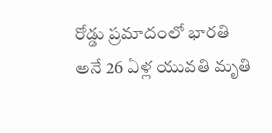రోడ్డు ప్రమాదంలో భారతి అనే 26 ఏళ్ల యువతి మృతి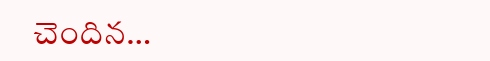చెందిన…